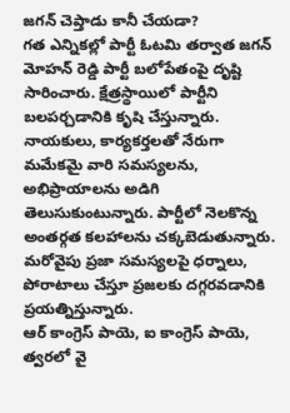జగన్ చెప్తాడు కానీ చేయడా?
గత ఎన్నికల్లో పార్టీ ఓటమి తర్వాత జగన్ మోహన్ రెడ్డి పార్టీ బలోపేతంపై దృష్టి సారించారు. క్షేత్రస్థాయిలో పార్టీని బలపర్చడానికి కృషి చేస్తున్నారు. నాయకులు, కార్యకర్తలతో నేరుగా మమేకమై వారి సమస్యలను, అభిప్రాయాలను అడిగి తెలుసుకుంటున్నారు. పార్టీలో నెలకొన్న అంతర్గత కలహాలను చక్కబెడుతున్నారు. మరోవైపు ప్రజా సమస్యలపై ధర్నాలు, పోరాటాలు చేస్తూ ప్రజలకు దగ్గరవడానికి ప్రయత్నిస్తున్నారు.
ఆర్ కాంగ్రెస్ పాయె, ఐ కాంగ్రెస్ పాయె, త్వరలో వై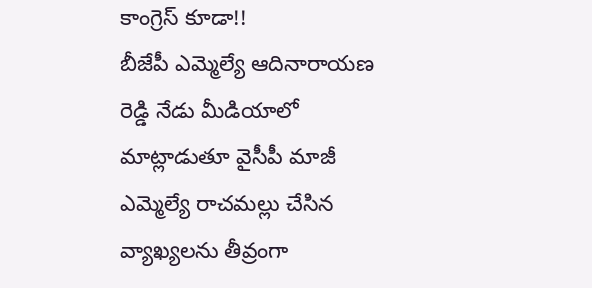కాంగ్రెస్ కూడా!!
బీజేపీ ఎమ్మెల్యే ఆదినారాయణ రెడ్డి నేడు మీడియాలో మాట్లాడుతూ వైసీపీ మాజీ ఎమ్మెల్యే రాచమల్లు చేసిన వ్యాఖ్యలను తీవ్రంగా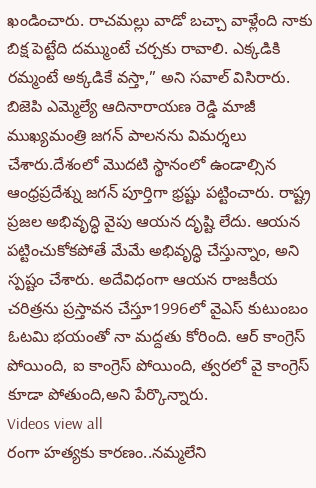ఖండించారు. రాచమల్లు వాడో బచ్చా వాళ్లేంది నాకు బిక్ష పెట్టేది దమ్ముంటే చర్చకు రావాలి. ఎక్కడికి రమ్మంటే అక్కడికే వస్తా,” అని సవాల్ విసిరారు. బిజెపి ఎమ్మెల్యే ఆదినారాయణ రెడ్డి మాజీ ముఖ్యమంత్రి జగన్ పాలనను విమర్శలు చేశారు.దేశంలో మొదటి స్థానంలో ఉండాల్సిన ఆంధ్రప్రదేశ్ను జగన్ పూర్తిగా భ్రష్టు పట్టించారు. రాష్ట్ర ప్రజల అభివృద్ధి వైపు ఆయన దృష్టి లేదు. ఆయన పట్టించుకోకపోతే మేమే అభివృద్ధి చేస్తున్నాం, అని స్పష్టం చేశారు. అదేవిధంగా ఆయన రాజకీయ చరిత్రను ప్రస్తావన చేస్తూ1996లో వైఎస్ కుటుంబం ఓటమి భయంతో నా మద్దతు కోరింది. ఆర్ కాంగ్రెస్ పోయింది, ఐ కాంగ్రెస్ పోయింది, త్వరలో వై కాంగ్రెస్ కూడా పోతుంది,అని పేర్కొన్నారు.
Videos view all
రంగా హత్యకు కారణం..నమ్మలేని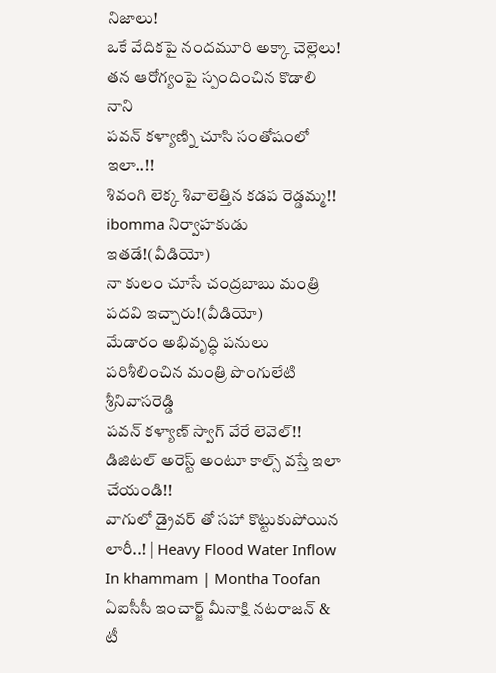నిజాలు!
ఒకే వేదికపై నందమూరి అక్కా చెల్లెలు!
తన ఆరోగ్యంపై స్పందించిన కొడాలి నాని
పవన్ కళ్యాణ్ని చూసి సంతోషంలో ఇలా..!!
శివంగి లెక్క శివాలెత్తిన కడప రెడ్డమ్మ!!
ibomma నిర్వాహకుడు ఇతడే!(వీడియో)
నా కులం చూసే చంద్రబాబు మంత్రి పదవి ఇచ్చారు!(వీడియో)
మేడారం అభివృద్ధి పనులు పరిశీలించిన మంత్రి పొంగులేటి శ్రీనివాసరెడ్డి
పవన్ కళ్యాణ్ స్వాగ్ వేరే లెవెల్!!
డిజిటల్ అరెస్ట్ అంటూ కాల్స్ వస్తే ఇలా చేయండి!!
వాగులో డ్రైవర్ తో సహా కొట్టుకుపోయిన లారీ..! | Heavy Flood Water Inflow In khammam | Montha Toofan
ఏఐసీసీ ఇంచార్జ్ మీనాక్షి నటరాజన్ & టీ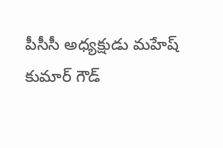పీసీసీ అధ్యక్షుడు మహేష్ కుమార్ గౌడ్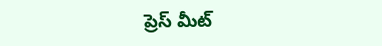ప్రెస్ మీట్